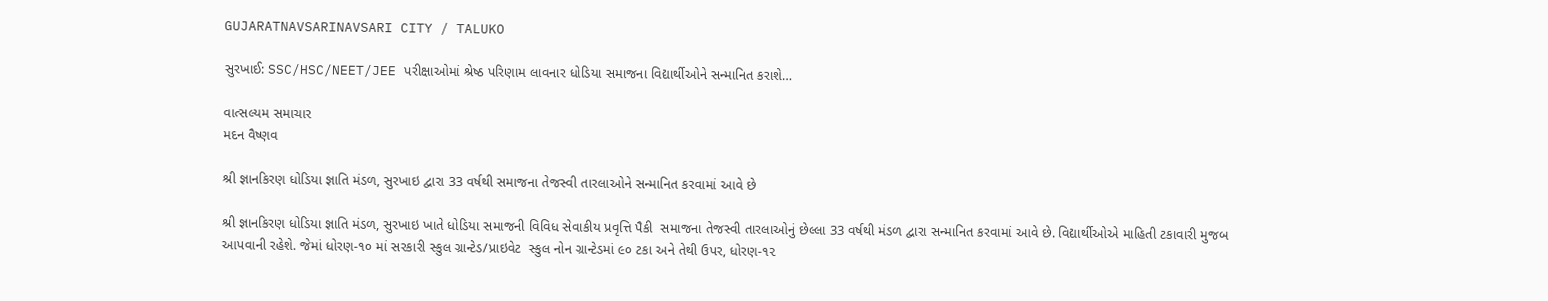GUJARATNAVSARINAVSARI CITY / TALUKO

સુરખાઈ: SSC/HSC/NEET/JEE પરીક્ષાઓમાં શ્રેષ્ઠ પરિણામ લાવનાર ધોડિયા સમાજના વિદ્યાર્થીઓને સન્માનિત કરાશે…

વાત્સલ્યમ સમાચાર
મદન વૈષ્ણવ

શ્રી જ્ઞાનકિરણ ધોડિયા જ્ઞાતિ મંડળ, સુરખાઇ દ્વારા 33 વર્ષથી સમાજના તેજસ્વી તારલાઓને સન્માનિત કરવામાં આવે છે

શ્રી જ્ઞાનકિરણ ધોડિયા જ્ઞાતિ મંડળ, સુરખાઇ ખાતે ધોડિયા સમાજની વિવિધ સેવાકીય પ્રવૃત્તિ પૈકી  સમાજના તેજસ્વી તારલાઓનું છેલ્લા 33 વર્ષથી મંડળ દ્વારા સન્માનિત કરવામાં આવે છે. વિદ્યાર્થીઓએ માહિતી ટકાવારી મુજબ આપવાની રહેશે. જેમાં ધોરણ-૧૦ માં સરકારી સ્કુલ ગ્રાન્ટેડ/પ્રાઇવેટ  સ્કુલ નોન ગ્રાન્ટેડમાં ૯૦ ટકા અને તેથી ઉપર, ધોરણ-૧૨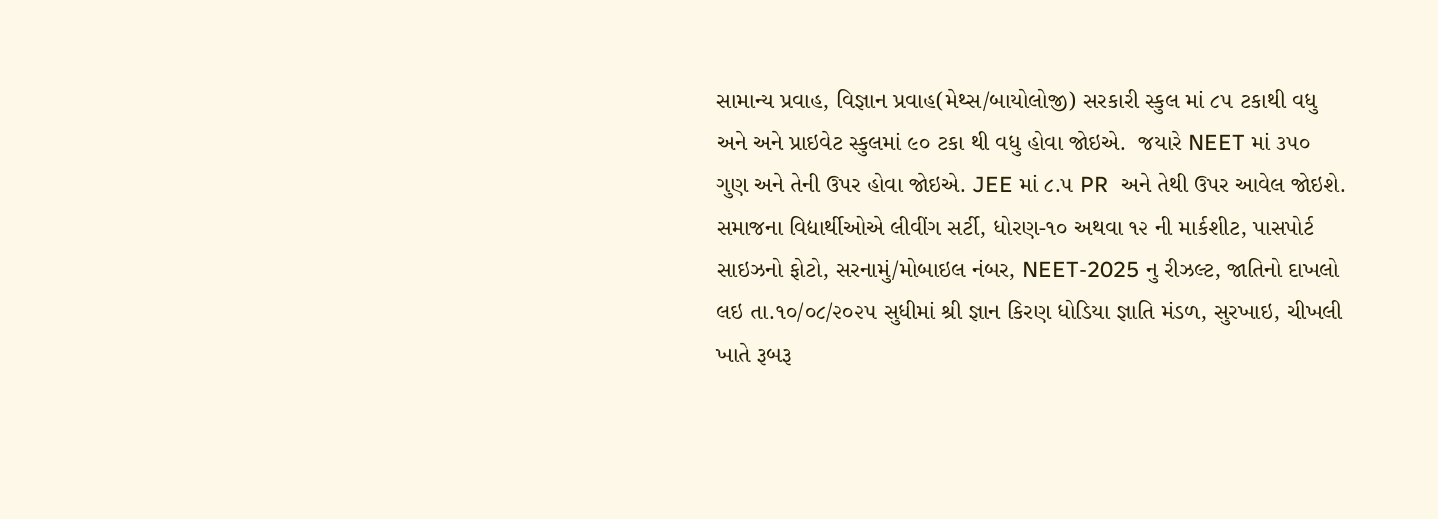સામાન્ય પ્રવાહ, વિજ્ઞાન પ્રવાહ(મેથ્સ/બાયોલોજી) સરકારી સ્કુલ માં ૮૫ ટકાથી વધુ અને અને પ્રાઇવેટ સ્કુલમાં ૯૦ ટકા થી વધુ હોવા જોઇએ.  જયારે NEET માં ૩૫૦ ગુણ અને તેની ઉપર હોવા જોઇએ. JEE માં ૮.૫ PR  અને તેથી ઉપર આવેલ જોઇશે.
સમાજના વિદ્યાર્થીઓએ લીવીંગ સર્ટી, ધોરણ-૧૦ અથવા ૧૨ ની માર્કશીટ, પાસપોર્ટ સાઇઝનો ફોટો, સરનામું/મોબાઇલ નંબર, NEET-2025 નુ રીઝલ્ટ, જાતિનો દાખલો લઇ તા.૧૦/૦૮/૨૦૨૫ સુધીમાં શ્રી જ્ઞાન કિરણ ધોડિયા જ્ઞાતિ મંડળ, સુરખાઇ, ચીખલી ખાતે રૂબરૂ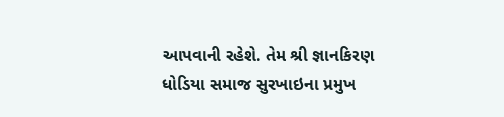આપવાની રહેશે. તેમ શ્રી જ્ઞાનકિરણ ધોડિયા સમાજ સુરખાઇના પ્રમુખ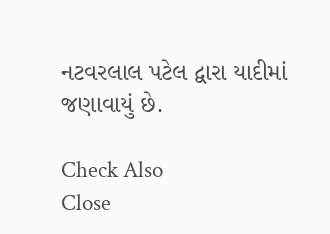નટવરલાલ પટેલ દ્વારા યાદીમાં જણાવાયું છે.

Check Also
Close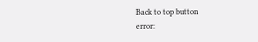Back to top button
error: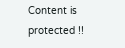Content is protected !!